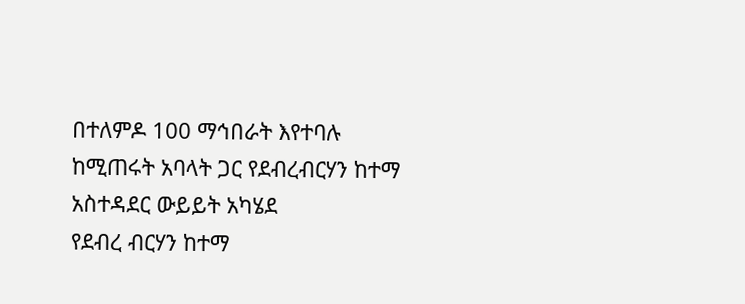በተለምዶ 100 ማኅበራት እየተባሉ ከሚጠሩት አባላት ጋር የደብረብርሃን ከተማ አስተዳደር ውይይት አካሄደ
የደብረ ብርሃን ከተማ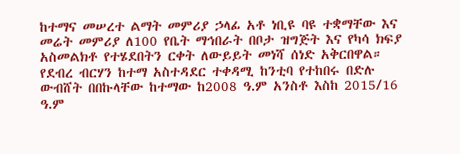ከተማና መሠረተ ልማት መምሪያ ኃላፊ አቶ ነቢዩ ባዩ ተቋማቸው እና መሬት መምሪያ ለ100 የቤት ማኅበራት በቦታ ዝግጅት እና የካሳ ክፍያ አስመልክቶ የተሄደበትን ርቀት ለውይይት መነሻ ሰነድ አቅርበዋል።
የደብረ ብርሃን ከተማ አስተዳደር ተቀዳሚ ከንቲባ የተከበሩ በድሉ ውብሸት በበኩላቸው ከተማው ከ2008 ዓ.ም አንስቶ እስከ 2015/16 ዓ.ም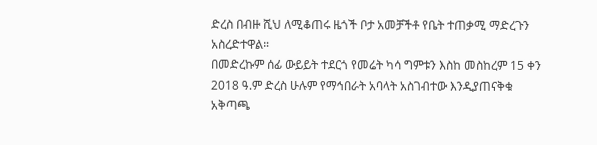ድረስ በብዙ ሺህ ለሚቆጠሩ ዜጎች ቦታ አመቻችቶ የቤት ተጠቃሚ ማድረጉን አስረድተዋል።
በመድረኩም ሰፊ ውይይት ተደርጎ የመሬት ካሳ ግምቱን እስከ መስከረም 15 ቀን 2018 ዓ.ም ድረስ ሁሉም የማኅበራት አባላት አስገብተው እንዲያጠናቅቁ አቅጣጫ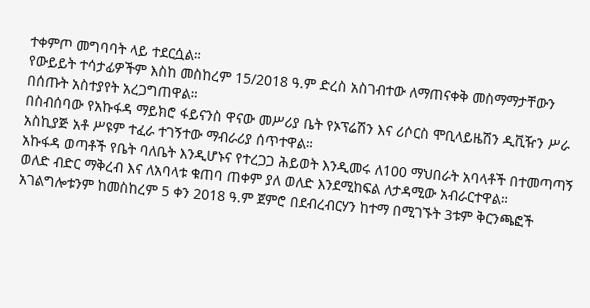ተቀምጦ መግባባት ላይ ተደርሷል።
የውይይት ተሳታፊዎችም እስከ መስከረም 15/2018 ዓ.ም ድረስ አስገብተው ለማጠናቀቅ መስማማታቸውን በሰጡት አስተያየት አረጋግጠዋል።
በስብሰባው የአኩፋዳ ማይክሮ ፋይናንስ ዋናው መሥሪያ ቤት የኦፕሬሽን እና ሪሶርስ ሞቢላይዜሽን ዲቪዥን ሥራ አስኪያጅ አቶ ሥዩም ተፈራ ተገኝተው ማብራሪያ ሰጥተዋል።
አኩፋዳ ወጣቶች የቤት ባለቤት እንዲሆኑና የተረጋጋ ሕይወት እንዲመሩ ለ100 ማህበራት አባላቶች በተመጣጣኝ ወለድ ብድር ማቅረብ እና ለአባላቱ ቁጠባ ጠቀም ያለ ወለድ እንደሚከፍል ለታዳሚው አብራርተዋል።
አገልግሎቱንም ከመስከረም 5 ቀን 2018 ዓ.ም ጀምሮ በደብረብርሃን ከተማ በሚገኙት 3ቱም ቅርንጫፎች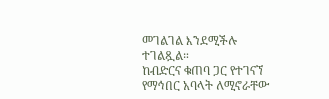መገልገል እንደሚችሉ ተገልጿል።
ከብድርና ቁጠባ ጋር የተገናኘ የማኅበር አባላት ለሚኖራቸው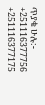ጥያቄ ሁሉ:-
+251116377756
+251116377175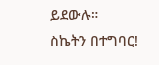ይደውሉ።
ስኬትን በተግባር!